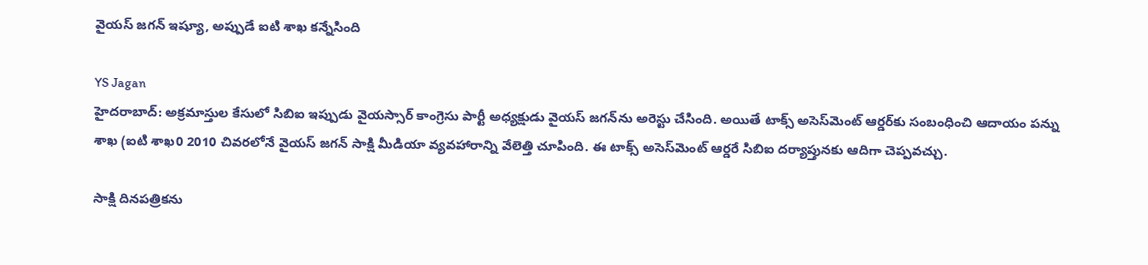వైయస్ జగన్ ఇష్యూ, అప్పుడే ఐటి శాఖ కన్నేసింది

YS Jagan
హైదరాబాద్: అక్రమాస్తుల కేసులో సిబిఐ ఇప్పుడు వైయస్సార్ కాంగ్రెసు పార్టీ అధ్యక్షుడు వైయస్ జగన్‌ను అరెస్టు చేసింది. అయితే టాక్స్ అసెస్‌మెంట్ ఆర్డర్‌కు సంబంధించి ఆదాయం పన్ను శాఖ (ఐటి శాఖ0 2010 చివరలోనే వైయస్ జగన్ సాక్షి మీడియా వ్యవహారాన్ని వేలెత్తి చూపింది. ఈ టాక్స్ అసెస్‌మెంట్ ఆర్డరే సిబిఐ దర్యాప్తునకు ఆదిగా చెప్పవచ్చు.

సాక్షి దినపత్రికను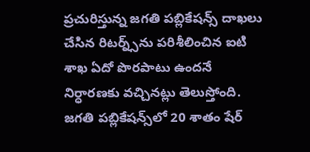ప్రచురిస్తున్న జగతి పబ్లికేషన్స్ దాఖలు చేసిన రిటర్న్స్‌ను పరిశీలించిన ఐటి శాఖ ఏదో పొరపాటు ఉందనే నిర్ధారణకు వచ్చినట్లు తెలుస్తోంది. జగతి పబ్లికేషన్స్‌లో 20 శాతం షేర్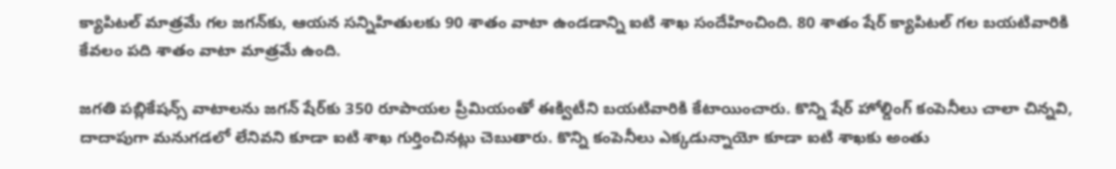క్యాపిటల్ మాత్రమే గల జగన్‌కు, ఆయన సన్నిహితులకు 90 శాతం వాటా ఉండడాన్ని ఐటి శాఖ సందేహించింది. 80 శాతం షేర్ క్యాపిటల్ గల బయటివారికి కేవలం పది శాతం వాటా మాత్రమే ఉంది.

జగతి పబ్లికేషన్స్‌ వాటాలను జగన్ షేర్‌కు 350 రూపాయల ప్రీమియంతో ఈక్విటీని బయటివారికి కేటాయించారు. కొన్ని షేర్ హోల్డింగ్ కంపెనీలు చాలా చిన్నవి, దాదాపుగా మనుగడలో లేనివని కూడా ఐటి శాఖ గుర్తించినట్లు చెబుతారు. కొన్ని కంపెనీలు ఎక్కడున్నాయో కూడా ఐటి శాఖకు అంతు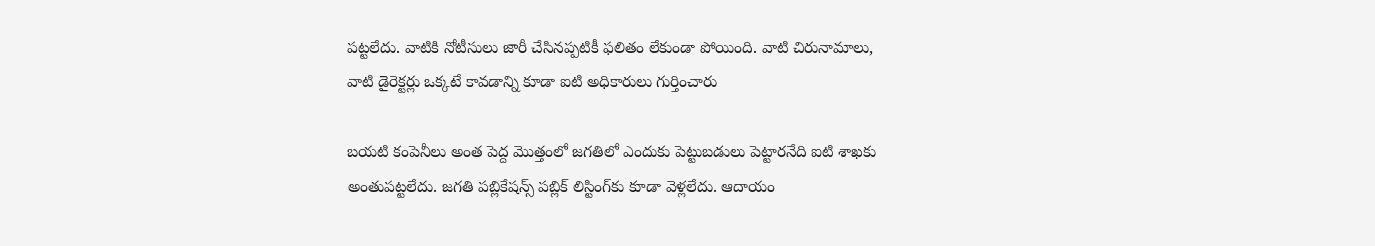పట్టలేదు. వాటికి నోటీసులు జారీ చేసినప్పటికీ ఫలితం లేకుండా పోయింది. వాటి చిరునామాలు, వాటి డైరెక్టర్లు ఒక్కటే కావడాన్ని కూడా ఐటి అధికారులు గుర్తించారు

బయటి కంపెనీలు అంత పెద్ద మొత్తంలో జగతిలో ఎందుకు పెట్టుబడులు పెట్టారనేది ఐటి శాఖకు అంతుపట్టలేదు. జగతి పబ్లికేషన్స్ పబ్లిక్ లిస్టింగ్‌కు కూడా వెళ్లలేదు. ఆదాయం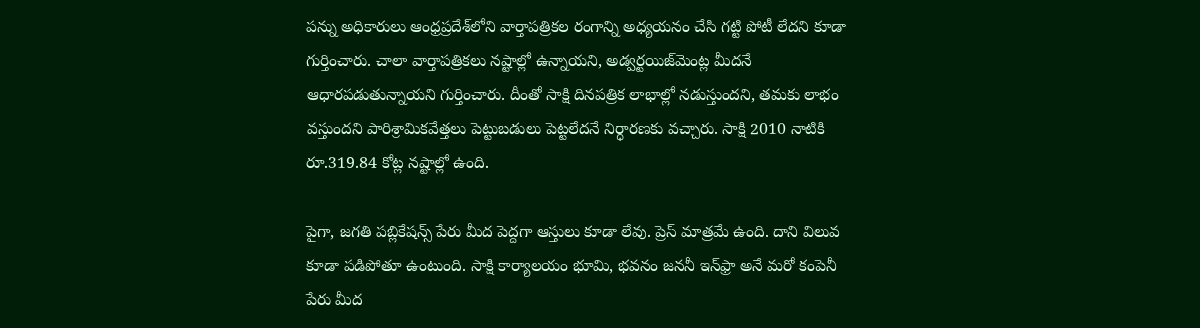పన్ను అధికారులు ఆంధ్రప్రదేశ్‌లోని వార్తాపత్రికల రంగాన్ని అధ్యయనం చేసి గట్టి పోటీ లేదని కూడా గుర్తించారు. చాలా వార్తాపత్రికలు నష్టాల్లో ఉన్నాయని, అడ్వర్టయిజ్‌మెంట్ల మీదనే ఆధారపడుతున్నాయని గుర్తించారు. దీంతో సాక్షి దినపత్రిక లాభాల్లో నడుస్తుందని, తమకు లాభం వస్తుందని పారిశ్రామికవేత్తలు పెట్టుబడులు పెట్టలేదనే నిర్ధారణకు వచ్చారు. సాక్షి 2010 నాటికి రూ.319.84 కోట్ల నష్టాల్లో ఉంది.

పైగా, జగతి పబ్లికేషన్స్ పేరు మీద పెద్దగా ఆస్తులు కూడా లేవు. ప్రెస్ మాత్రమే ఉంది. దాని విలువ కూడా పడిపోతూ ఉంటుంది. సాక్షి కార్యాలయం భూమి, భవనం జననీ ఇన్‌ఫ్రా అనే మరో కంపెనీ పేరు మీద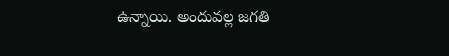ఉన్నాయి. అందువల్ల జగతి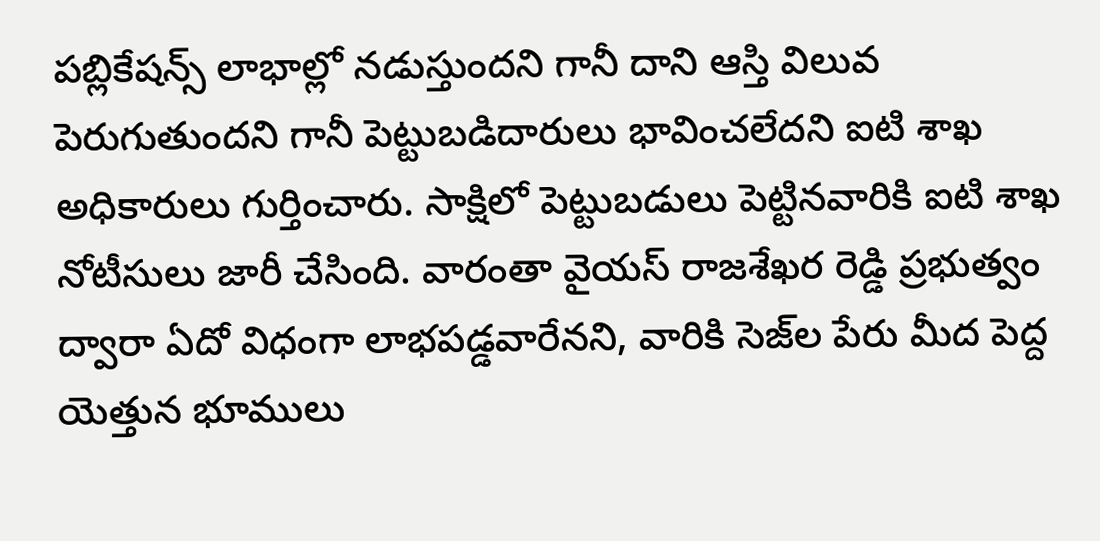పబ్లికేషన్స్ లాభాల్లో నడుస్తుందని గానీ దాని ఆస్తి విలువ పెరుగుతుందని గానీ పెట్టుబడిదారులు భావించలేదని ఐటి శాఖ అధికారులు గుర్తించారు. సాక్షిలో పెట్టుబడులు పెట్టినవారికి ఐటి శాఖ నోటీసులు జారీ చేసింది. వారంతా వైయస్ రాజశేఖర రెడ్డి ప్రభుత్వం ద్వారా ఏదో విధంగా లాభపడ్డవారేనని, వారికి సెజ్‌ల పేరు మీద పెద్ద యెత్తున భూములు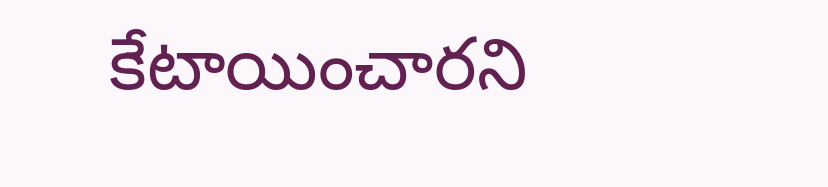కేటాయించారని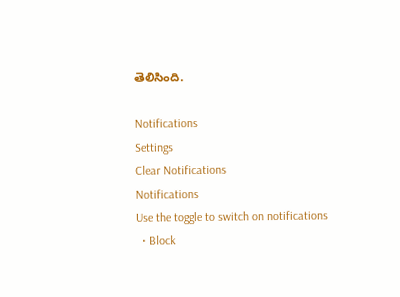తెలిసింది.

Notifications
Settings
Clear Notifications
Notifications
Use the toggle to switch on notifications
  • Block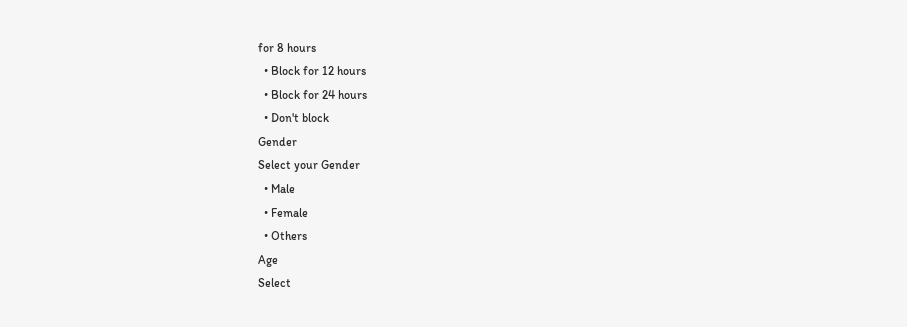for 8 hours
  • Block for 12 hours
  • Block for 24 hours
  • Don't block
Gender
Select your Gender
  • Male
  • Female
  • Others
Age
Select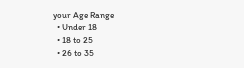your Age Range
  • Under 18
  • 18 to 25
  • 26 to 35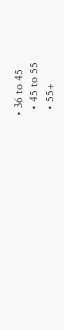• 36 to 45
  • 45 to 55
  • 55+